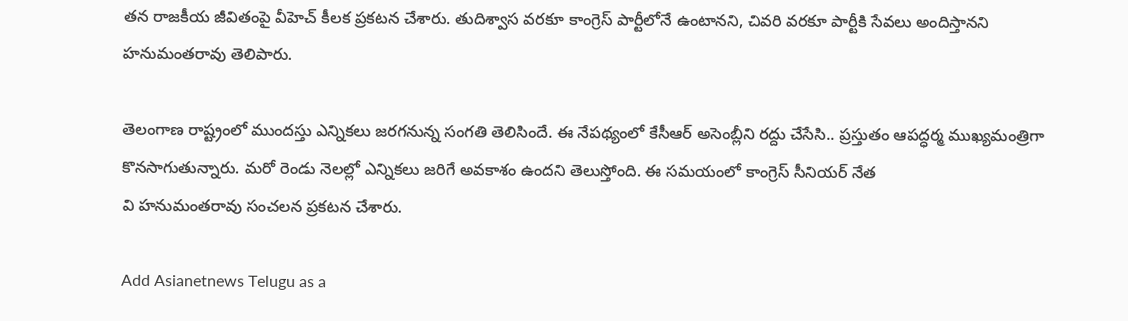తన రాజకీయ జీవితంపై వీహెచ్ కీలక ప్రకటన చేశారు. తుదిశ్వాస వరకూ కాంగ్రెస్‌ పార్టీలోనే ఉంటానని, చివరి వరకూ పార్టీకి సేవలు అందిస్తానని హనుమంతరావు తెలిపారు.

తెలంగాణ రాష్ట్రంలో ముందస్తు ఎన్నికలు జరగనున్న సంగతి తెలిసిందే. ఈ నేపథ్యంలో కేసీఆర్ అసెంబ్లీని రద్దు చేసేసి.. ప్రస్తుతం ఆపద్ధర్మ ముఖ్యమంత్రిగా కొనసాగుతున్నారు. మరో రెండు నెలల్లో ఎన్నికలు జరిగే అవకాశం ఉందని తెలుస్తోంది. ఈ సమయంలో కాంగ్రెస్ సీనియర్ నేత
వి హనుమంతరావు సంచలన ప్రకటన చేశారు.

Add Asianetnews Telugu as a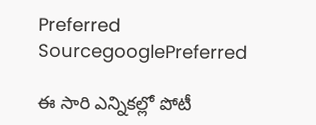Preferred SourcegooglePreferred

ఈ సారి ఎన్నికల్లో పోటీ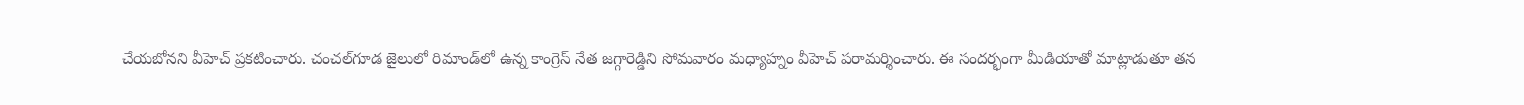చేయబోనని వీహెచ్ ప్రకటించారు. చంచల్‌గూడ జైలులో రిమాండ్‌లో ఉన్న కాంగ్రెస్ నేత జగ్గారెడ్డిని సోమవారం మధ్యాహ్నం వీహెచ్ పరామర్శించారు. ఈ సందర్భంగా మీడియాతో మాట్లాడుతూ తన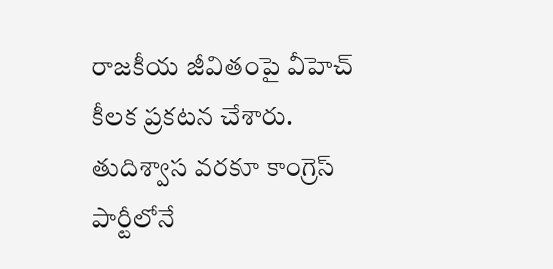రాజకీయ జీవితంపై వీహెచ్ కీలక ప్రకటన చేశారు. తుదిశ్వాస వరకూ కాంగ్రెస్‌ పార్టీలోనే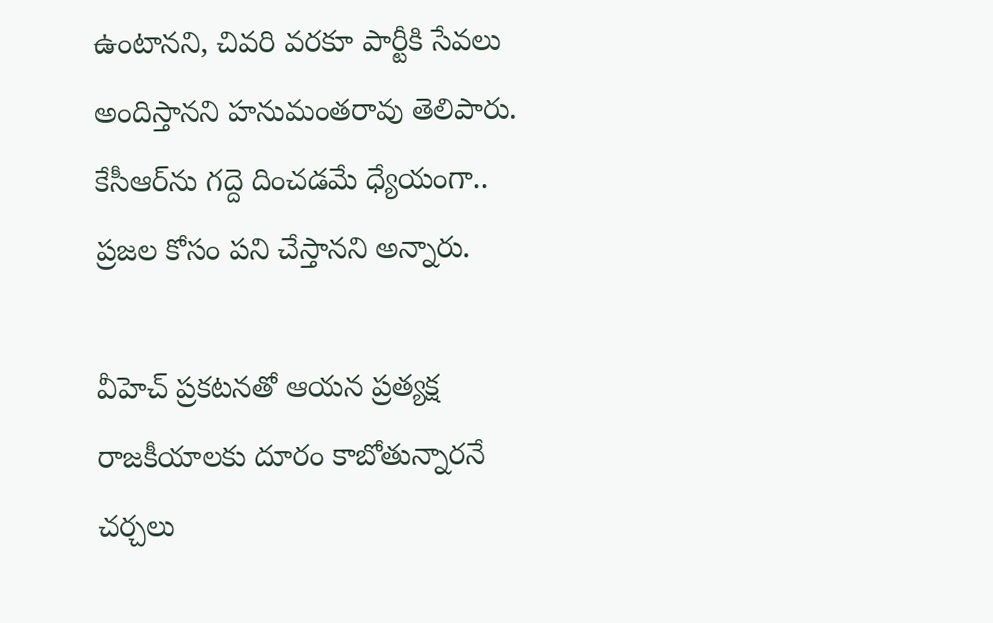ఉంటానని, చివరి వరకూ పార్టీకి సేవలు అందిస్తానని హనుమంతరావు తెలిపారు. కేసీఆర్‌ను గద్దె దించడమే ధ్యేయంగా.. ప్రజల కోసం పని చేస్తానని అన్నారు.

వీహెచ్ ప్రకటనతో ఆయన ప్రత్యక్ష రాజకీయాలకు దూరం కాబోతున్నారనే చర్చలు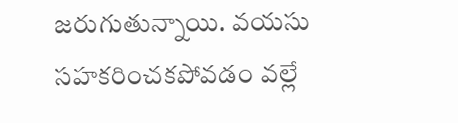జరుగుతున్నాయి. వయసు సహకరించకపోవడం వల్లే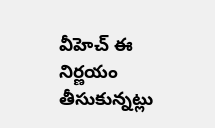వీహెచ్ ఈ నిర్ణయం తీసుకున్నట్లు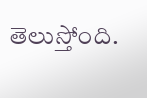తెలుస్తోంది.